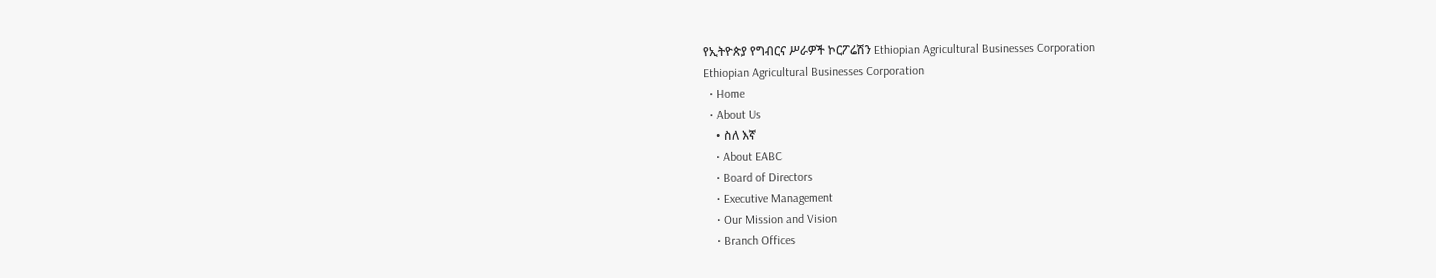የኢትዮጵያ የግብርና ሥራዎች ኮርፖሬሽን Ethiopian Agricultural Businesses Corporation
Ethiopian Agricultural Businesses Corporation
  • Home
  • About Us
    • ስለ እኛ
    • About EABC
    • Board of Directors
    • Executive Management
    • Our Mission and Vision
    • Branch Offices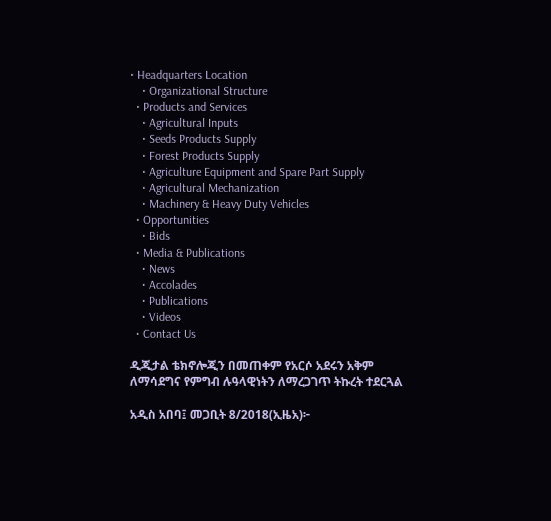• Headquarters Location
    • Organizational Structure
  • Products and Services
    • Agricultural Inputs
    • Seeds Products Supply
    • Forest Products Supply
    • Agriculture Equipment and Spare Part Supply
    • Agricultural Mechanization
    • Machinery & Heavy Duty Vehicles
  • Opportunities
    • Bids
  • Media & Publications
    • News
    • Accolades
    • Publications
    • Videos
  • Contact Us

ዲጂታል ቴክኖሎጂን በመጠቀም የአርሶ አደሩን አቅም ለማሳደግና የምግብ ሉዓላዊነትን ለማረጋገጥ ትኩረት ተደርጓል

አዲስ አበባ፤ መጋቢት 8/2018(ኢዜአ)፦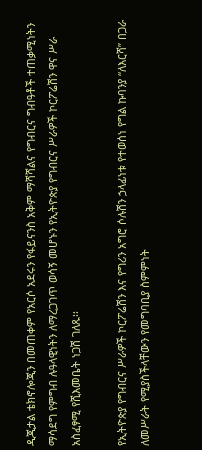ዲጂታል ቴክኖሎጂን በመጠቀም የአርሶ አደሩን የፋይናንስ አቅም ማሻሻልና የግብርና ግብዓቶች ተጠቃሚነትን ማሳደግ የምግብ ሉዓላዊነትን ለማረጋገጥ ወሳኝ መሆኑን የኢትዮጵያ የግብርና ሥራዎች ኮርፖሬሽን ዋና ሥራ አስፈፃሚ የሺእመቤት ነጋሽ ገለጹ፡፡

የኢትዮጵያ የግብርና ሥራዎች ኮርፖሬሽን እና የግሪን አግሮ ሶሉሽን ኃላፊነቱ የተወሰነ የግል ኩባንያ “ለእርሻ” በጋራ ለመሥራት የሚያስችላቸውን የመግባቢያ ስምምነት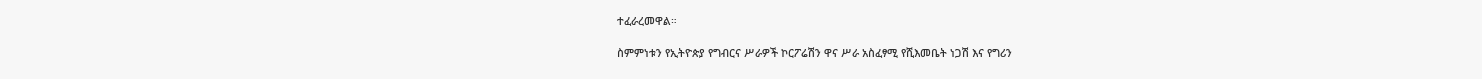ተፈራረመዋል።

ስምምነቱን የኢትዮጵያ የግብርና ሥራዎች ኮርፖሬሽን ዋና ሥራ አስፈፃሚ የሺእመቤት ነጋሽ እና የግሪን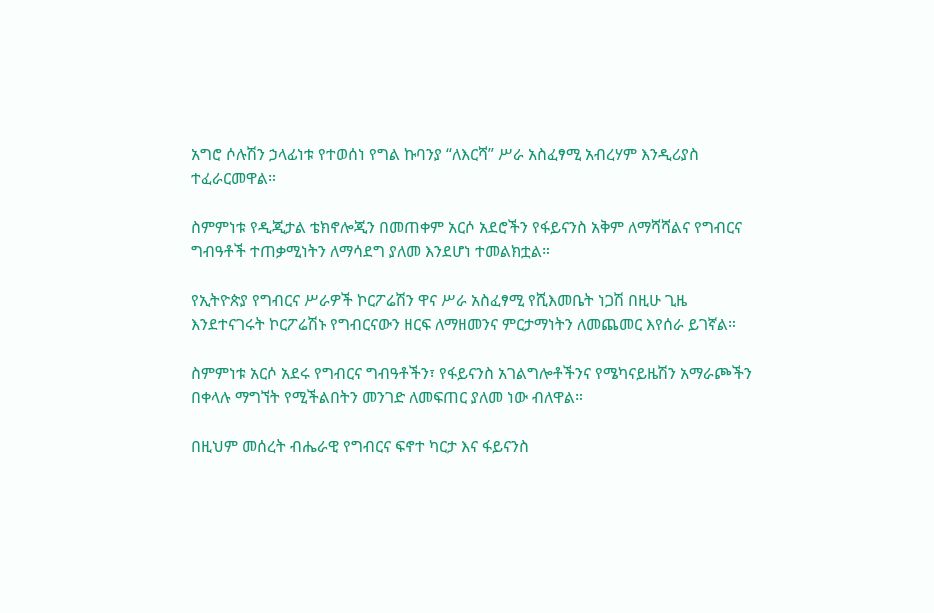አግሮ ሶሉሽን ኃላፊነቱ የተወሰነ የግል ኩባንያ “ለእርሻ” ሥራ አስፈፃሚ አብረሃም እንዲሪያስ ተፈራርመዋል።

ስምምነቱ የዲጂታል ቴክኖሎጂን በመጠቀም አርሶ አደሮችን የፋይናንስ አቅም ለማሻሻልና የግብርና ግብዓቶች ተጠቃሚነትን ለማሳደግ ያለመ እንደሆነ ተመልክቷል።

የኢትዮጵያ የግብርና ሥራዎች ኮርፖሬሽን ዋና ሥራ አስፈፃሚ የሺእመቤት ነጋሽ በዚሁ ጊዜ እንደተናገሩት ኮርፖሬሽኑ የግብርናውን ዘርፍ ለማዘመንና ምርታማነትን ለመጨመር እየሰራ ይገኛል።

ስምምነቱ አርሶ አደሩ የግብርና ግብዓቶችን፣ የፋይናንስ አገልግሎቶችንና የሜካናይዜሽን አማራጮችን በቀላሉ ማግኘት የሚችልበትን መንገድ ለመፍጠር ያለመ ነው ብለዋል።

በዚህም መሰረት ብሔራዊ የግብርና ፍኖተ ካርታ እና ፋይናንስ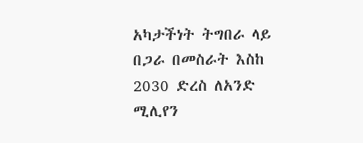አካታችነት ትግበራ ላይ በጋራ በመስራት እስከ 2030 ድረስ ለአንድ ሚሊየን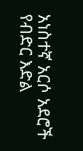አነስተኛ አርሶ አደሮች የብድር እድል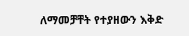ለማመቻቸት የተያዘውን እቅድ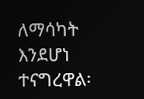ለማሳካት እንደሆነ ተናግረዋል፡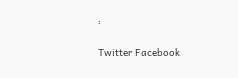፡

Twitter Facebook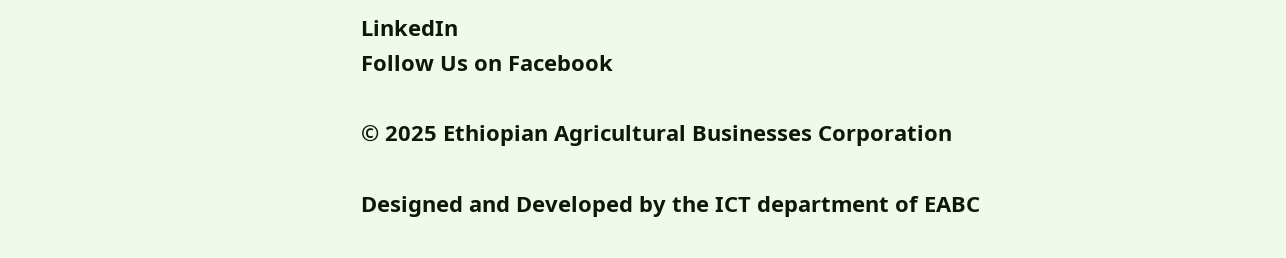LinkedIn
Follow Us on Facebook

© 2025 Ethiopian Agricultural Businesses Corporation

Designed and Developed by the ICT department of EABC